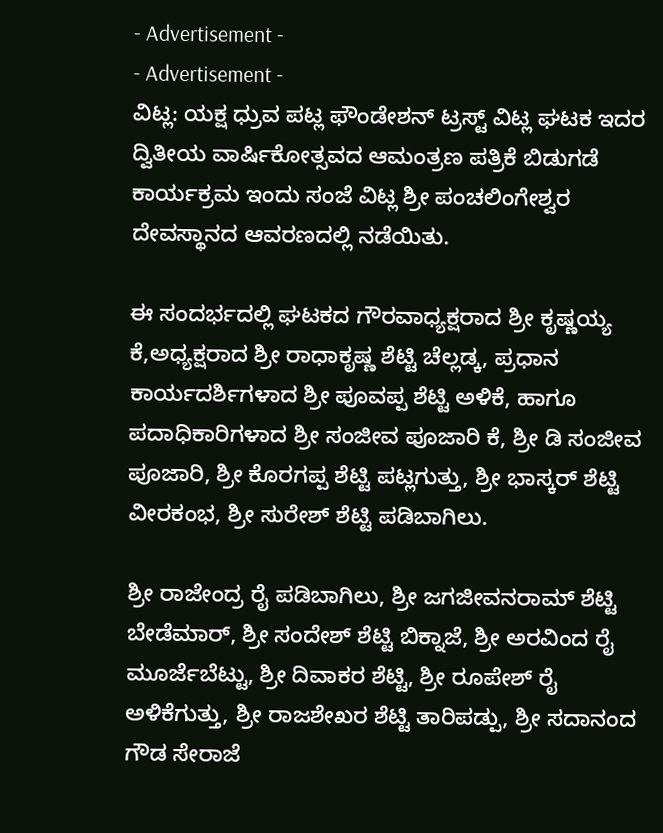- Advertisement -
- Advertisement -
ವಿಟ್ಲ: ಯಕ್ಷ ಧ್ರುವ ಪಟ್ಲ ಫೌಂಡೇಶನ್ ಟ್ರಸ್ಟ್ ವಿಟ್ಲ ಘಟಕ ಇದರ ದ್ವಿತೀಯ ವಾರ್ಷಿಕೋತ್ಸವದ ಆಮಂತ್ರಣ ಪತ್ರಿಕೆ ಬಿಡುಗಡೆ ಕಾರ್ಯಕ್ರಮ ಇಂದು ಸಂಜೆ ವಿಟ್ಲ ಶ್ರೀ ಪಂಚಲಿಂಗೇಶ್ವರ ದೇವಸ್ಥಾನದ ಆವರಣದಲ್ಲಿ ನಡೆಯಿತು.

ಈ ಸಂದರ್ಭದಲ್ಲಿ ಘಟಕದ ಗೌರವಾಧ್ಯಕ್ಷರಾದ ಶ್ರೀ ಕೃಷ್ಣಯ್ಯ ಕೆ,ಅಧ್ಯಕ್ಷರಾದ ಶ್ರೀ ರಾಧಾಕೃಷ್ಣ ಶೆಟ್ಟಿ ಚೆಲ್ಲಡ್ಕ, ಪ್ರಧಾನ ಕಾರ್ಯದರ್ಶಿಗಳಾದ ಶ್ರೀ ಪೂವಪ್ಪ ಶೆಟ್ಟಿ ಅಳಿಕೆ, ಹಾಗೂ ಪದಾಧಿಕಾರಿಗಳಾದ ಶ್ರೀ ಸಂಜೀವ ಪೂಜಾರಿ ಕೆ, ಶ್ರೀ ಡಿ ಸಂಜೀವ ಪೂಜಾರಿ, ಶ್ರೀ ಕೊರಗಪ್ಪ ಶೆಟ್ಟಿ ಪಟ್ಲಗುತ್ತು, ಶ್ರೀ ಭಾಸ್ಕರ್ ಶೆಟ್ಟಿ ವೀರಕಂಭ, ಶ್ರೀ ಸುರೇಶ್ ಶೆಟ್ಟಿ ಪಡಿಬಾಗಿಲು.

ಶ್ರೀ ರಾಜೇಂದ್ರ ರೈ ಪಡಿಬಾಗಿಲು, ಶ್ರೀ ಜಗಜೀವನರಾಮ್ ಶೆಟ್ಟಿ ಬೇಡೆಮಾರ್, ಶ್ರೀ ಸಂದೇಶ್ ಶೆಟ್ಟಿ ಬಿಕ್ನಾಜೆ, ಶ್ರೀ ಅರವಿಂದ ರೈ ಮೂರ್ಜೆಬೆಟ್ಟು, ಶ್ರೀ ದಿವಾಕರ ಶೆಟ್ಟಿ, ಶ್ರೀ ರೂಪೇಶ್ ರೈ ಅಳಿಕೆಗುತ್ತು, ಶ್ರೀ ರಾಜಶೇಖರ ಶೆಟ್ಟಿ ತಾರಿಪಡ್ಪು, ಶ್ರೀ ಸದಾನಂದ ಗೌಡ ಸೇರಾಜೆ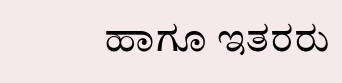ಹಾಗೂ ಇತರರು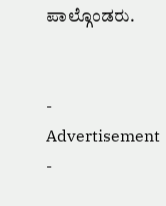ಪಾಲ್ಗೊಂಡರು.


- Advertisement -